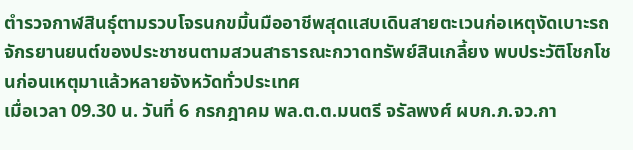ตำรวจกาฬสินธุ์ตามรวบโจรนกขมิ้นมืออาชีพสุดแสบเดินสายตะเวนก่อเหตุงัดเบาะรถจักรยานยนต์ของประชาชนตามสวนสาธารณะกวาดทรัพย์สินเกลี้ยง พบประวัติโชกโชนก่อนเหตุมาแล้วหลายจังหวัดทั่วประเทศ
เมื่อเวลา 09.30 น. วันที่ 6 กรกฎาคม พล.ต.ต.มนตรี จรัลพงศ์ ผบก.ภ.จว.กา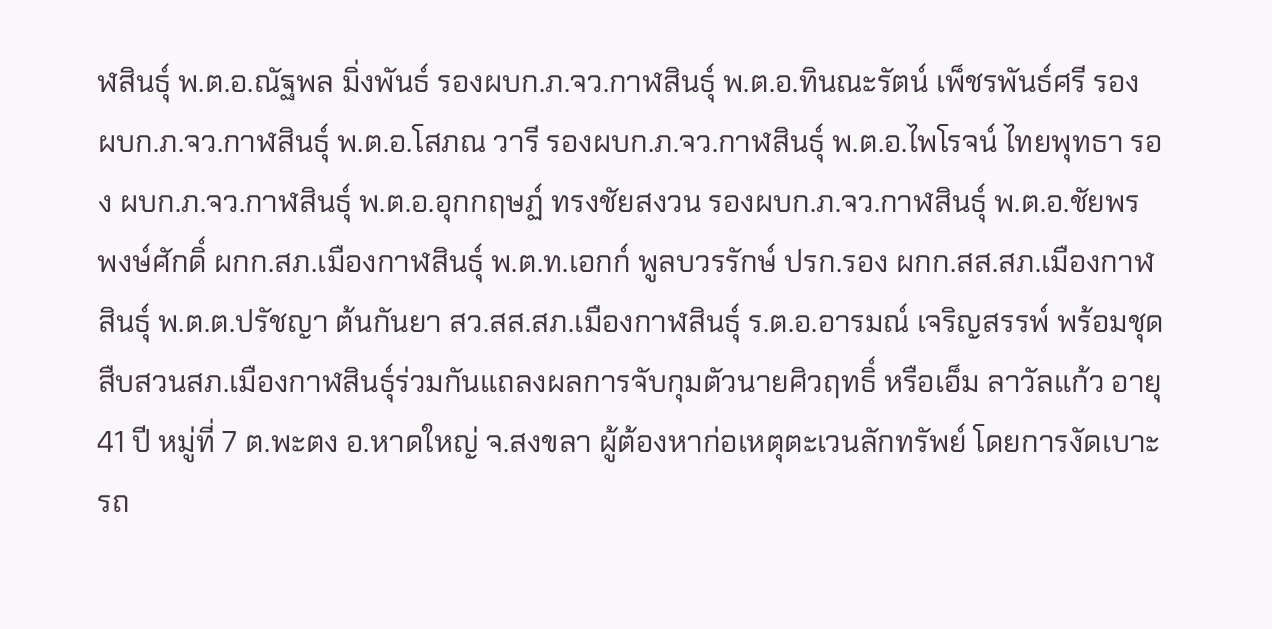ฬสินธุ์ พ.ต.อ.ณัฐพล มิ่งพันธ์ รองผบก.ภ.จว.กาฬสินธุ์ พ.ต.อ.ทินณะรัตน์ เพ็ชรพันธ์ศรี รอง ผบก.ภ.จว.กาฬสินธุ์ พ.ต.อ.โสภณ วารี รองผบก.ภ.จว.กาฬสินธุ์ พ.ต.อ.ไพโรจน์ ไทยพุทธา รอง ผบก.ภ.จว.กาฬสินธุ์ พ.ต.อ.อุกกฤษฏ์ ทรงชัยสงวน รองผบก.ภ.จว.กาฬสินธุ์ พ.ต.อ.ชัยพร พงษ์ศักดิ์ ผกก.สภ.เมืองกาฬสินธุ์ พ.ต.ท.เอกก์ พูลบวรรักษ์ ปรก.รอง ผกก.สส.สภ.เมืองกาฬสินธุ์ พ.ต.ต.ปรัชญา ต้นกันยา สว.สส.สภ.เมืองกาฬสินธุ์ ร.ต.อ.อารมณ์ เจริญสรรพ์ พร้อมชุดสืบสวนสภ.เมืองกาฬสินธุ์ร่วมกันแถลงผลการจับกุมตัวนายศิวฤทธิ์ หรือเอ็ม ลาวัลแก้ว อายุ 41 ปี หมู่ที่ 7 ต.พะตง อ.หาดใหญ่ จ.สงขลา ผู้ต้องหาก่อเหตุตะเวนลักทรัพย์ โดยการงัดเบาะรถ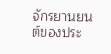จักรยานยนต์ของประ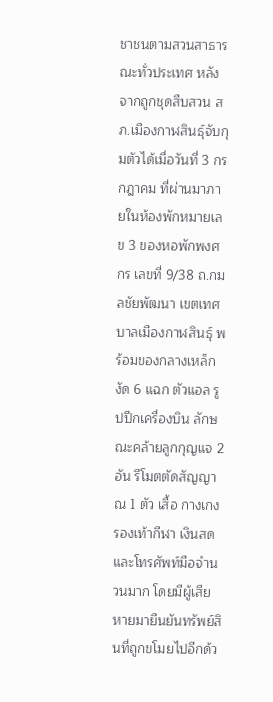ชาชนตามสวนสาธารณะทั่วประเทศ หลังจากถูกชุดสืบสวน สภ.เมืองกาฬสินธุ์จับกุมตัวได้เมื่อวันที่ 3 กรกฎาคม ที่ผ่านมาภายในห้องพักหมายเลข 3 ของหอพักพงศกร เลขที่ 9/38 ถ.กมลชัยพัฒนา เขตเทศบาลเมืองกาฬสินธุ์ พร้อมของกลางเหล็กงัด 6 แฉก ตัวแอล รูปปีกเครื่องบิน ลักษณะคล้ายลูกกุญแจ 2 อัน รีโมตตัดสัญญาณ 1 ตัว เสื้อ กางเกง รองเท้ากีฬา เงินสดและโทรศัพท์มือจำนวนมาก โดยมีผู้เสียหายมายืนยันทรัพย์สินที่ถูกขโมยไปอีกด้ว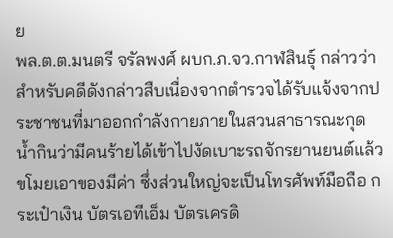ย
พล.ต.ต.มนตรี จรัลพงศ์ ผบก.ภ.จว.กาฬสินธุ์ กล่าวว่า สำหรับคดีดังกล่าวสืบเนื่องจากตำรวจได้รับแจ้งจากประชาชนที่มาออกกำลังกายภายในสวนสาธารณะกุดน้ำกินว่ามีคนร้ายได้เข้าไปงัดเบาะรถจักรยานยนต์แล้วขโมยเอาของมีค่า ซึ่งส่วนใหญ่จะเป็นโทรศัพท์มือถือ กระเป๋าเงิน บัตรเอทีเอ็ม บัตรเครดิ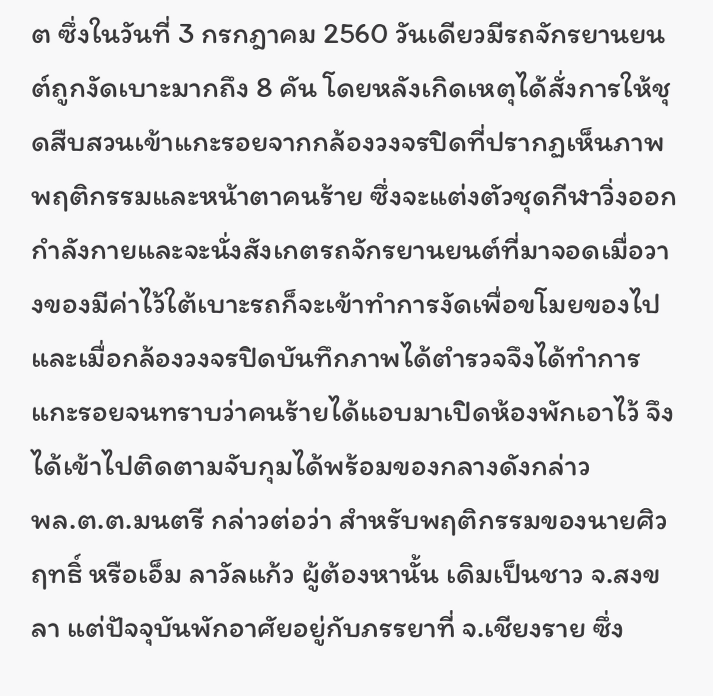ต ซึ่งในวันที่ 3 กรกฎาคม 2560 วันเดียวมีรถจักรยานยนต์ถูกงัดเบาะมากถึง 8 คัน โดยหลังเกิดเหตุได้สั่งการให้ชุดสืบสวนเข้าแกะรอยจากกล้องวงจรปิดที่ปรากฏเห็นภาพพฤติกรรมและหน้าตาคนร้าย ซึ่งจะแต่งตัวชุดกีฬาวิ่งออกกำลังกายและจะนั่งสังเกตรถจักรยานยนต์ที่มาจอดเมื่อวางของมีค่าไว้ใต้เบาะรถก็จะเข้าทำการงัดเพื่อขโมยของไป และเมื่อกล้องวงจรปิดบันทึกภาพได้ตำรวจจึงได้ทำการแกะรอยจนทราบว่าคนร้ายได้แอบมาเปิดห้องพักเอาไว้ จึงได้เข้าไปติดตามจับกุมได้พร้อมของกลางดังกล่าว
พล.ต.ต.มนตรี กล่าวต่อว่า สำหรับพฤติกรรมของนายศิวฤทธิ์ หรือเอ็ม ลาวัลแก้ว ผู้ต้องหานั้น เดิมเป็นชาว จ.สงขลา แต่ปัจจุบันพักอาศัยอยู่กับภรรยาที่ จ.เชียงราย ซึ่ง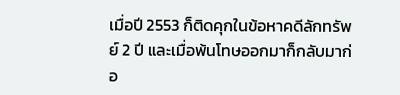เมื่อปี 2553 ก็ติดคุกในข้อหาคดีลักทรัพย์ 2 ปี และเมื่อพ้นโทษออกมาก็กลับมาก่อ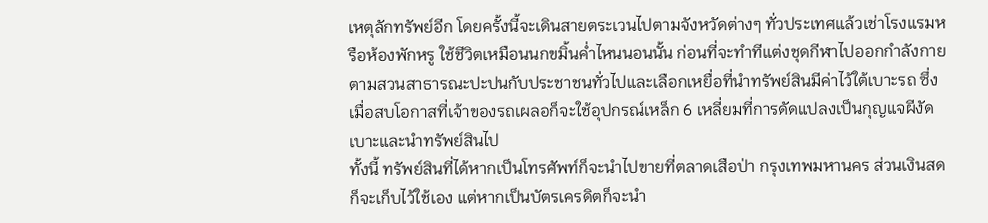เหตุลักทรัพย์อีก โดยครั้งนี้จะเดินสายตระเวนไปตามจังหวัดต่างๆ ทั่วประเทศแล้วเช่าโรงแรมหรือห้องพักหรู ใช้ชีวิตเหมือนนกขมิ้นค่ำไหนนอนนั้น ก่อนที่จะทำทีแต่งชุดกีฬาไปออกกำลังกายตามสวนสาธารณะปะปนกับประชาชนทั่วไปและเลือกเหยื่อที่นำทรัพย์สินมีค่าไว้ใต้เบาะรถ ซึ่งเมื่อสบโอกาสที่เจ้าของรถเผลอก็จะใช้อุปกรณ์เหล็ก 6 เหลี่ยมที่การดัดแปลงเป็นกุญแจผีงัดเบาะและนำทรัพย์สินไป
ทั้งนี้ ทรัพย์สินที่ได้หากเป็นโทรศัพท์ก็จะนำไปขายที่ตลาดเสือป่า กรุงเทพมหานคร ส่วนเงินสดก็จะเก็บไว้ใช้เอง แต่หากเป็นบัตรเครดิตก็จะนำ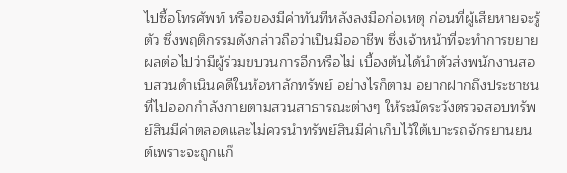ไปซื้อโทรศัพท์ หรือของมีค่าทันทีหลังลงมือก่อเหตุ ก่อนที่ผู้เสียหายจะรู้ตัว ซึ่งพฤติกรรมดังกล่าวถือว่าเป็นมืออาชีพ ซึ่งเจ้าหน้าที่จะทำการขยายผลต่อไปว่ามีผู้ร่วมขบวนการอีกหรือไม่ เบื้องต้นได้นำตัวส่งพนักงานสอบสวนดำเนินคดีในห้อหาลักทรัพย์ อย่างไรก็ตาม อยากฝากถึงประชาชนที่ไปออกกำลังกายตามสวนสาธารณะต่างๆ ให้ระมัดระวังตรวจสอบทรัพย์สินมีค่าตลอดและไม่ควรนำทรัพย์สินมีค่าเก็บไว้ใต้เบาะรถจักรยานยนต์เพราะจะถูกแก๊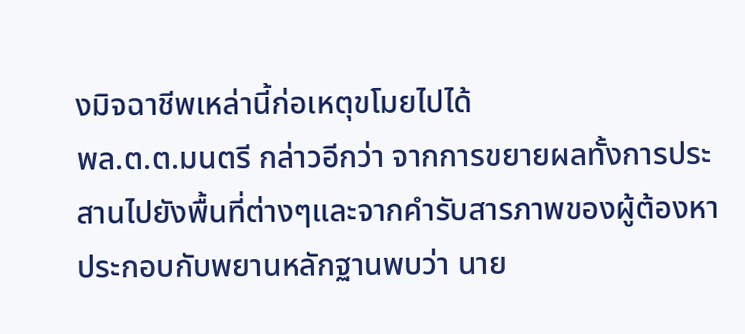งมิจฉาชีพเหล่านี้ก่อเหตุขโมยไปได้
พล.ต.ต.มนตรี กล่าวอีกว่า จากการขยายผลทั้งการประสานไปยังพื้นที่ต่างๆและจากคำรับสารภาพของผู้ต้องหา ประกอบกับพยานหลักฐานพบว่า นาย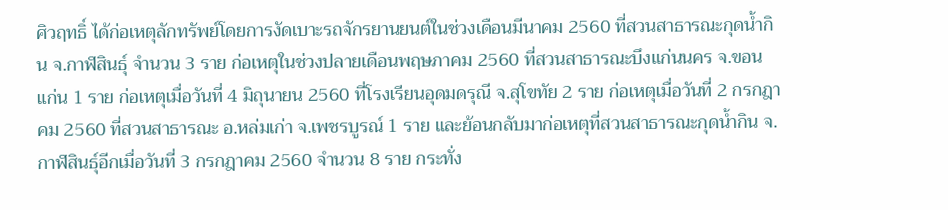ศิวฤทธิ์ ได้ก่อเหตุลักทรัพย์โดยการงัดเบาะรถจักรยานยนต์ในช่วงเดือนมีนาคม 2560 ที่สวนสาธารณะกุดน้ำกิน จ.กาฬสินธุ์ จำนวน 3 ราย ก่อเหตุในช่วงปลายเดือนพฤษภาคม 2560 ที่สวนสาธารณะบึงแก่นนคร จ.ขอนแก่น 1 ราย ก่อเหตุเมื่อวันที่ 4 มิถุนายน 2560 ที่โรงเรียนอุดมดรุณี จ.สุโขทัย 2 ราย ก่อเหตุเมื่อวันที่ 2 กรกฎาคม 2560 ที่สวนสาธารณะ อ.หล่มเก่า จ.เพชรบูรณ์ 1 ราย และย้อนกลับมาก่อเหตุที่สวนสาธารณะกุดน้ำกิน จ.กาฬสินธุ์อีกเมื่อวันที่ 3 กรกฎาคม 2560 จำนวน 8 ราย กระทั่ง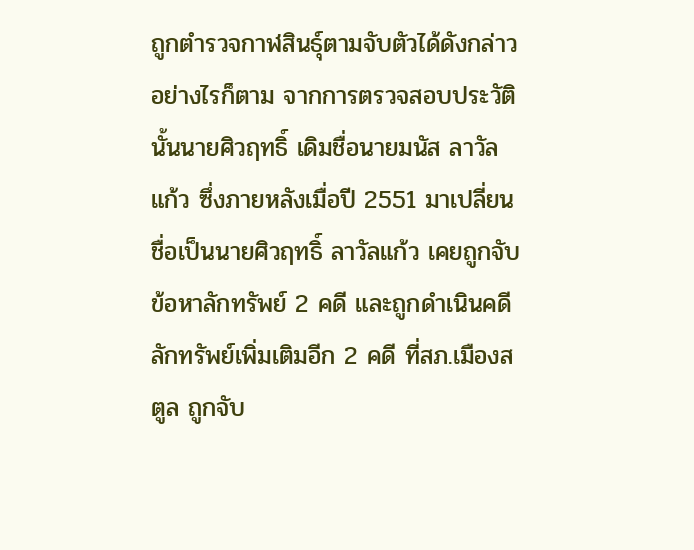ถูกตำรวจกาฬสินธุ์ตามจับตัวได้ดังกล่าว
อย่างไรก็ตาม จากการตรวจสอบประวัตินั้นนายศิวฤทธิ์ เดิมชื่อนายมนัส ลาวัลแก้ว ซึ่งภายหลังเมื่อปี 2551 มาเปลี่ยนชื่อเป็นนายศิวฤทธิ์ ลาวัลแก้ว เคยถูกจับข้อหาลักทรัพย์ 2 คดี และถูกดำเนินคดีลักทรัพย์เพิ่มเติมอีก 2 คดี ที่สภ.เมืองสตูล ถูกจับ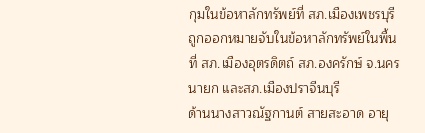กุมในข้อหาลักทรัพย์ที่ สภ.เมืองเพชรบุรี ถูกออกหมายจับในข้อหาลักทรัพย์ในพื้นที่ สภ.เมืองอุตรดิตถ์ สภ.องครักษ์ จ.นครนายก และสภ.เมืองปราจีนบุรี
ด้านนางสาวณัฐกานต์ สายสะอาด อายุ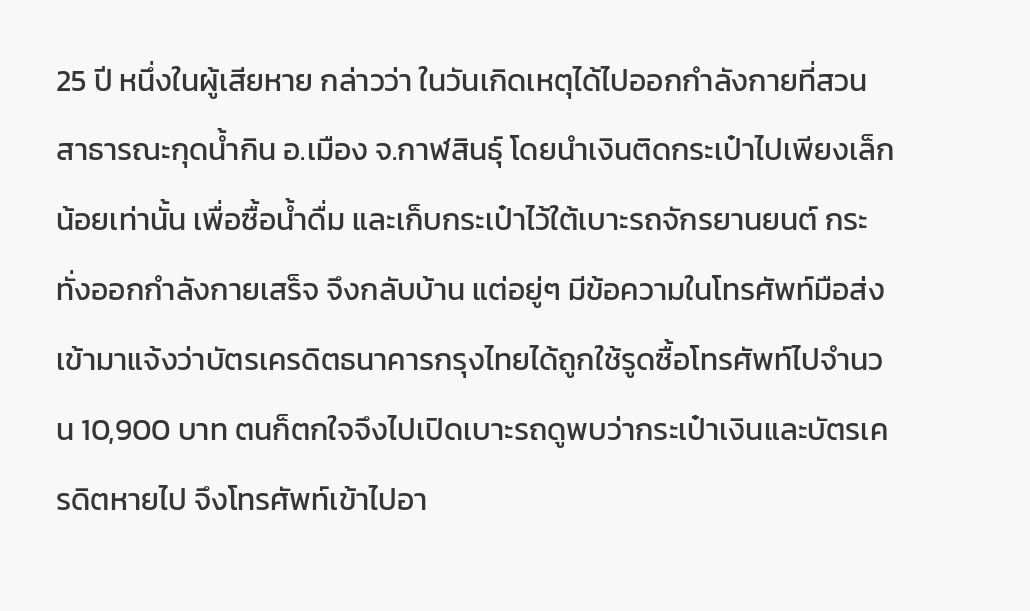25 ปี หนึ่งในผู้เสียหาย กล่าวว่า ในวันเกิดเหตุได้ไปออกกำลังกายที่สวนสาธารณะกุดน้ำกิน อ.เมือง จ.กาฬสินธุ์ โดยนำเงินติดกระเป๋าไปเพียงเล็กน้อยเท่านั้น เพื่อซื้อน้ำดื่ม และเก็บกระเป๋าไว้ใต้เบาะรถจักรยานยนต์ กระทั่งออกกำลังกายเสร็จ จึงกลับบ้าน แต่อยู่ๆ มีข้อความในโทรศัพท์มือส่งเข้ามาแจ้งว่าบัตรเครดิตธนาคารกรุงไทยได้ถูกใช้รูดซื้อโทรศัพท์ไปจำนวน 10,900 บาท ตนก็ตกใจจึงไปเปิดเบาะรถดูพบว่ากระเป๋าเงินและบัตรเครดิตหายไป จึงโทรศัพท์เข้าไปอา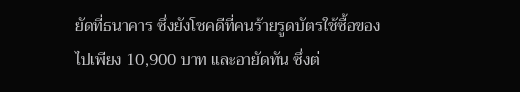ยัดที่ธนาคาร ซึ่งยังโชคดีที่คนร้ายรูดบัตรใช้ซื้อของไปเพียง 10,900 บาท และอายัดทัน ซึ่งต่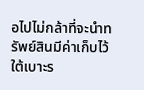อไปไม่กล้าที่จะนำทรัพย์สินมีค่าเก็บไว้ใต้เบาะร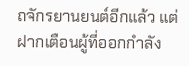ถจักรยานยนต์อีกแล้ว แต่ฝากเตือนผู้ที่ออกกำลัง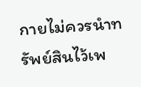กายไม่ควรนำทรัพย์สินไว้เพ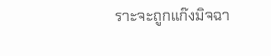ราะจะถูกแก๊งมิจฉา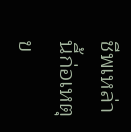ชีพเหล่านี้ก่อเหตุข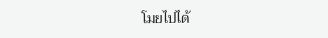โมยไปได้